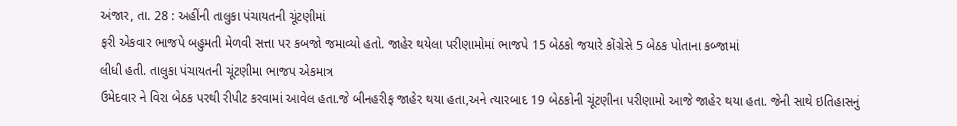અંજાર, તા. 28 : અહીંની તાલુકા પંચાયતની ચૂંટણીમાં
ફરી એકવાર ભાજપે બહુમતી મેળવી સત્તા પર કબજો જમાવ્યો હતો. જાહેર થયેલા પરીણામોમાં ભાજપે 15 બેઠકો જયારે કોંગ્રેસે 5 બેઠક પોતાના કબ્જામાં
લીધી હતી. તાલુકા પંચાયતની ચૂંટણીમા ભાજપ એકમાત્ર
ઉમેદવાર ને વિરા બેઠક પરથી રીપીટ કરવામાં આવેલ હતા.જે બીનહરીફ જાહેર થયા હતા,અને ત્યારબાદ 19 બેઠકોની ચૂંટણીના પરીણામો આજે જાહેર થયા હતા. જેની સાથે ઇતિહાસનું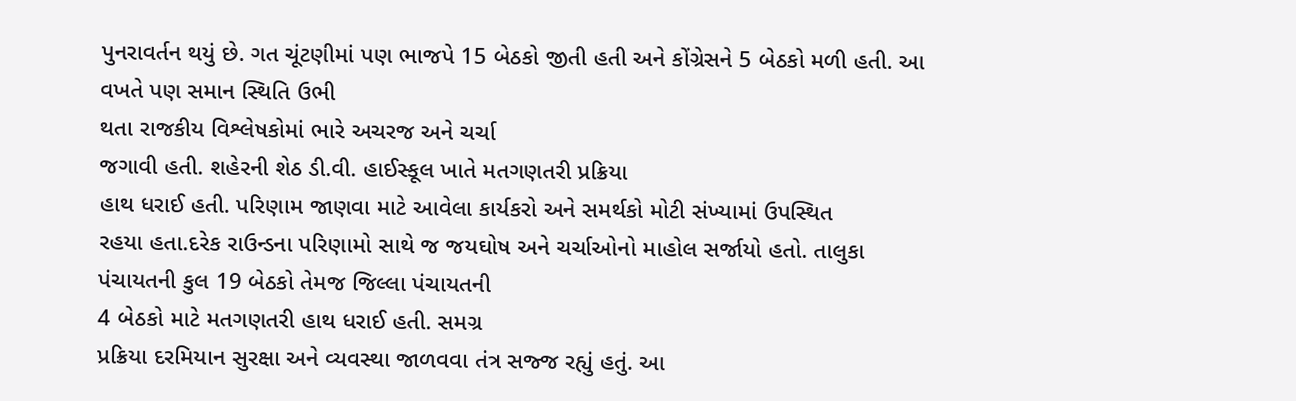પુનરાવર્તન થયું છે. ગત ચૂંટણીમાં પણ ભાજપે 15 બેઠકો જીતી હતી અને કોંગ્રેસને 5 બેઠકો મળી હતી. આ વખતે પણ સમાન સ્થિતિ ઉભી
થતા રાજકીય વિશ્લેષકોમાં ભારે અચરજ અને ચર્ચા
જગાવી હતી. શહેરની શેઠ ડી.વી. હાઈસ્કૂલ ખાતે મતગણતરી પ્રક્રિયા
હાથ ધરાઈ હતી. પરિણામ જાણવા માટે આવેલા કાર્યકરો અને સમર્થકો મોટી સંખ્યામાં ઉપસ્થિત
રહયા હતા.દરેક રાઉન્ડના પરિણામો સાથે જ જયઘોષ અને ચર્ચાઓનો માહોલ સર્જાયો હતો. તાલુકા
પંચાયતની કુલ 19 બેઠકો તેમજ જિલ્લા પંચાયતની
4 બેઠકો માટે મતગણતરી હાથ ધરાઈ હતી. સમગ્ર
પ્રક્રિયા દરમિયાન સુરક્ષા અને વ્યવસ્થા જાળવવા તંત્ર સજ્જ રહ્યું હતું. આ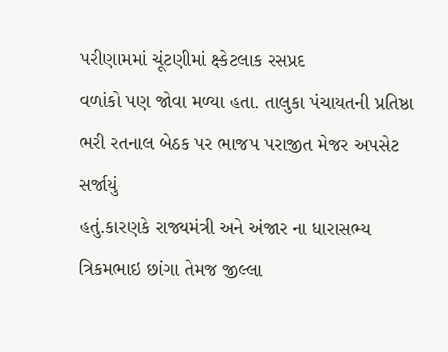પરીણામમાં ચૂંટણીમાં ક્ષ્કેટલાક રસપ્રદ
વળાંકો પણ જોવા મળ્યા હતા. તાલુકા પંચાયતની પ્રતિષ્ઠા ભરી રતનાલ બેઠક પર ભાજપ પરાજીત મેજર અપસેટ સર્જાયું
હતું.કારણકે રાજ્યમંત્રી અને અંજાર ના ધારાસભ્ય ત્રિકમભાઇ છાંગા તેમજ જીલ્લા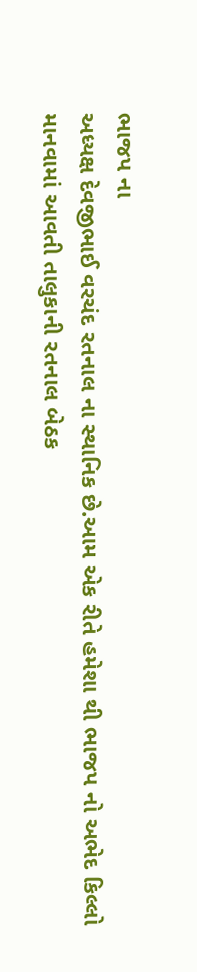ભાજપ ના
અધ્યક્ષ દેવજીભાઈ વરચંદ રતનાલ ના સ્થાનિક છે.આમ એક રીતે હમેશા થી ભાજપ નો અભેદ કિલ્લો
માનવામાં આવતી તાલુકાની રતનાલ બેઠક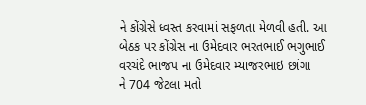ને કોંગ્રેસે ધ્વસ્ત કરવામાં સફળતા મેળવી હતી. આ
બેઠક પર કોંગ્રેસ ના ઉમેદવાર ભરતભાઈ ભગુભાઈ વરચંદે ભાજપ ના ઉમેદવાર મ્યાજરભાઇ છાંગા
ને 704 જેટલા મતો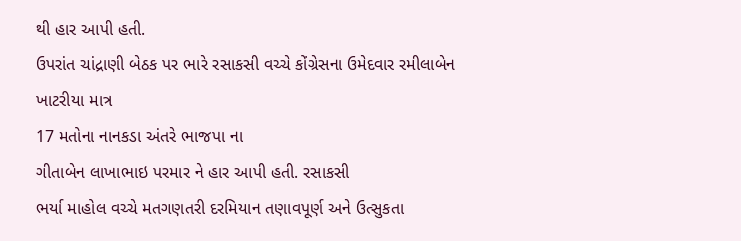થી હાર આપી હતી.
ઉપરાંત ચાંદ્રાણી બેઠક પર ભારે રસાકસી વચ્ચે કોંગ્રેસના ઉમેદવાર રમીલાબેન ખાટરીયા માત્ર
17 મતોના નાનકડા અંતરે ભાજપા ના
ગીતાબેન લાખાભાઇ પરમાર ને હાર આપી હતી. રસાકસી
ભર્યા માહોલ વચ્ચે મતગણતરી દરમિયાન તણાવપૂર્ણ અને ઉત્સુકતા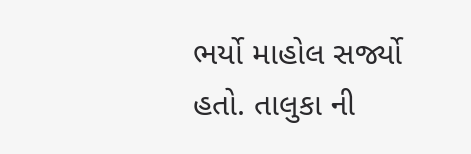ભર્યો માહોલ સર્જ્યો
હતો. તાલુકા ની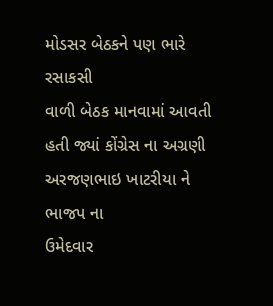મોડસર બેઠકને પણ ભારે રસાકસી
વાળી બેઠક માનવામાં આવતી હતી જ્યાં કોંગ્રેસ ના અગ્રણી અરજણભાઇ ખાટરીયા ને ભાજપ ના
ઉમેદવાર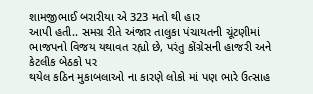શામજીભાઈ બરારીયા એ 323 મતો થી હાર
આપી હતી.. સમગ્ર રીતે અંજાર તાલુકા પંચાયતની ચૂંટણીમાં ભાજપનો વિજય યથાવત રહ્યો છે, પરંતુ કોંગ્રેસની હાજરી અને કેટલીક બેઠકો પર
થયેલ કઠિન મુકાબલાઓ ના કારણે લોકો માં પણ ભારે ઉત્સાહ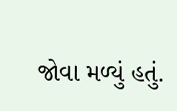જોવા મળ્યું હતું.